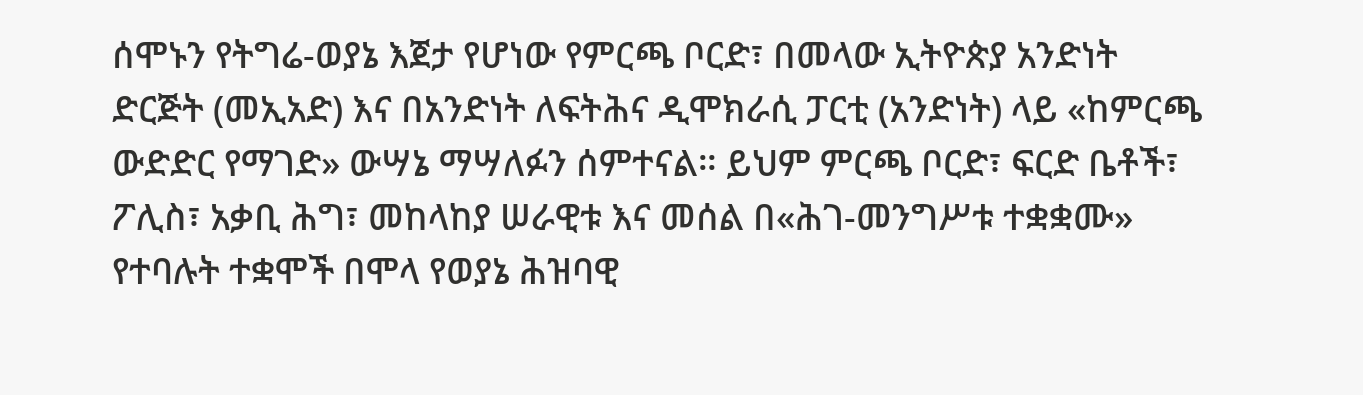ሰሞኑን የትግሬ-ወያኔ እጀታ የሆነው የምርጫ ቦርድ፣ በመላው ኢትዮጵያ አንድነት ድርጅት (መኢአድ) እና በአንድነት ለፍትሕና ዲሞክራሲ ፓርቲ (አንድነት) ላይ «ከምርጫ ውድድር የማገድ» ውሣኔ ማሣለፉን ሰምተናል። ይህም ምርጫ ቦርድ፣ ፍርድ ቤቶች፣ ፖሊስ፣ አቃቢ ሕግ፣ መከላከያ ሠራዊቱ እና መሰል በ«ሕገ-መንግሥቱ ተቋቋሙ» የተባሉት ተቋሞች በሞላ የወያኔ ሕዝባዊ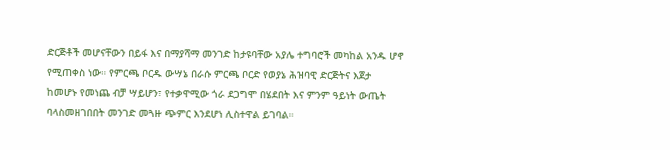ድርጅቶች መሆናቸውን በይፋ እና በማያሻማ መንገድ ከታዩባቸው አያሌ ተግባሮች መካከል አንዱ ሆኖ የሚጠቀስ ነው። የምርጫ ቦርዱ ውሣኔ በራሱ ምርጫ ቦርድ የወያኔ ሕዝባዊ ድርጅትና እጀታ ከመሆኑ የመነጨ ብቻ ሣይሆን፣ የተቃዋሚው ጎራ ደጋግሞ በሄደበት እና ምንም ዓይነት ውጤት ባላስመዘገበበት መንገድ መጓዙ ጭምር እንደሆነ ሊስተዋል ይገባል።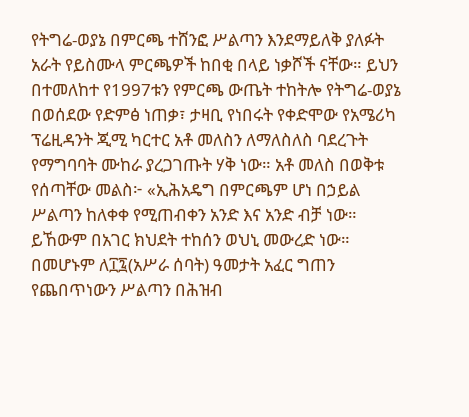የትግሬ-ወያኔ በምርጫ ተሸንፎ ሥልጣን እንደማይለቅ ያለፉት አራት የይስሙላ ምርጫዎች ከበቂ በላይ ነቃሾች ናቸው። ይህን በተመለከተ የ1997ቱን የምርጫ ውጤት ተከትሎ የትግሬ-ወያኔ በወሰደው የድምፅ ነጠቃ፣ ታዛቢ የነበሩት የቀድሞው የአሜሪካ ፕሬዚዳንት ጂሚ ካርተር አቶ መለስን ለማለስለስ ባደረጉት የማግባባት ሙከራ ያረጋገጡት ሃቅ ነው። አቶ መለስ በወቅቱ የሰጣቸው መልስ፦ «ኢሕአዴግ በምርጫም ሆነ በኃይል ሥልጣን ከለቀቀ የሚጠብቀን አንድ እና አንድ ብቻ ነው። ይኸውም በአገር ክህደት ተከሰን ወህኒ መውረድ ነው። በመሆኑም ለ፲፯(አሥራ ሰባት) ዓመታት አፈር ግጠን የጨበጥነውን ሥልጣን በሕዝብ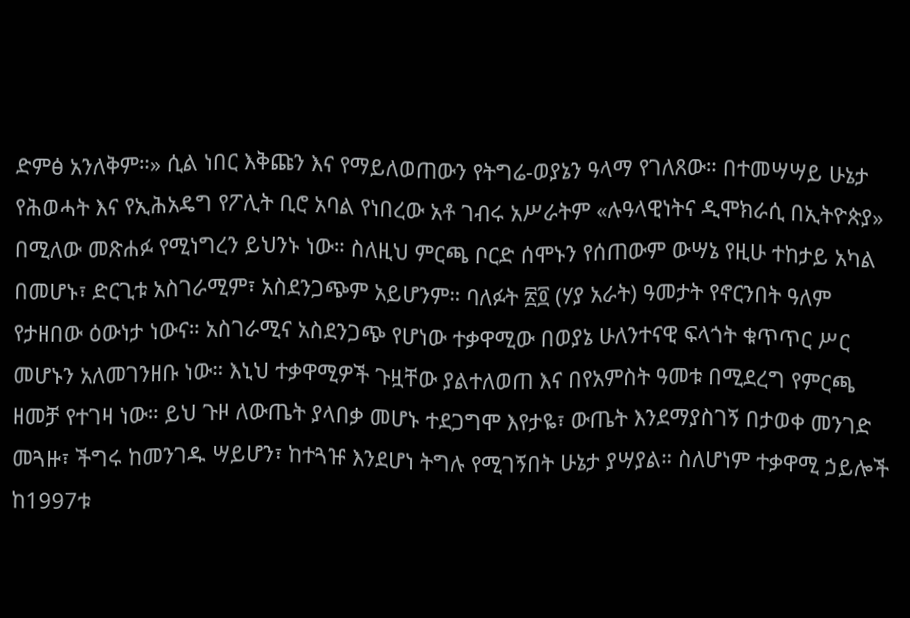ድምፅ አንለቅም።» ሲል ነበር እቅጩን እና የማይለወጠውን የትግሬ-ወያኔን ዓላማ የገለጸው። በተመሣሣይ ሁኔታ የሕወሓት እና የኢሕአዴግ የፖሊት ቢሮ አባል የነበረው አቶ ገብሩ አሥራትም «ሉዓላዊነትና ዲሞክራሲ በኢትዮጵያ» በሚለው መጽሐፉ የሚነግረን ይህንኑ ነው። ስለዚህ ምርጫ ቦርድ ሰሞኑን የሰጠውም ውሣኔ የዚሁ ተከታይ አካል በመሆኑ፣ ድርጊቱ አስገራሚም፣ አስደንጋጭም አይሆንም። ባለፉት ፳፬ (ሃያ አራት) ዓመታት የኖርንበት ዓለም የታዘበው ዕውነታ ነውና። አስገራሚና አስደንጋጭ የሆነው ተቃዋሚው በወያኔ ሁለንተናዊ ፍላጎት ቁጥጥር ሥር መሆኑን አለመገንዘቡ ነው። እኒህ ተቃዋሚዎች ጉዟቸው ያልተለወጠ እና በየአምስት ዓመቱ በሚደረግ የምርጫ ዘመቻ የተገዛ ነው። ይህ ጉዞ ለውጤት ያላበቃ መሆኑ ተደጋግሞ እየታዬ፣ ውጤት እንደማያስገኝ በታወቀ መንገድ መጓዙ፣ ችግሩ ከመንገዱ ሣይሆን፣ ከተጓዡ እንደሆነ ትግሉ የሚገኝበት ሁኔታ ያሣያል። ስለሆነም ተቃዋሚ ኃይሎች ከ1997ቱ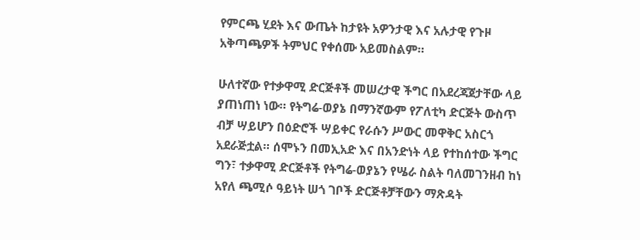የምርጫ ሂደት እና ውጤት ከታዩት አዎንታዊ እና አሉታዊ የጉዞ አቅጣጫዎች ትምህር የቀሰሙ አይመስልም።

ሁለተኛው የተቃዋሚ ድርጅቶች መሠረታዊ ችግር በአደረጃጀታቸው ላይ ያጠነጠነ ነው። የትግሬ-ወያኔ በማንኛውም የፖለቲካ ድርጅት ውስጥ ብቻ ሣይሆን በዕድሮች ሣይቀር የራሱን ሥውር መዋቅር አስርጎ አደራጅቷል። ሰሞኑን በመኢአድ እና በአንድነት ላይ የተከሰተው ችግር ግን፣ ተቃዋሚ ድርጅቶች የትግሬ-ወያኔን የሤራ ስልት ባለመገንዘብ ከነ አየለ ጫሚሶ ዓይነት ሠጎ ገቦች ድርጅቶቻቸውን ማጽዳት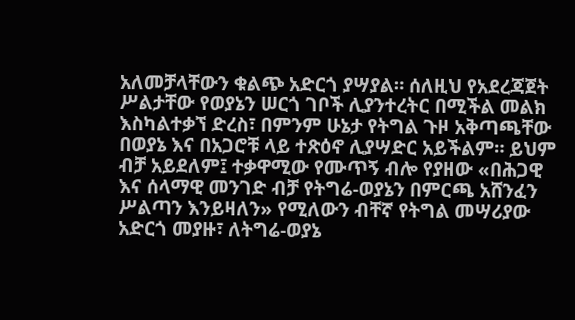አለመቻላቸውን ቁልጭ አድርጎ ያሣያል። ሰለዚህ የአደረጃጀት ሥልታቸው የወያኔን ሠርጎ ገቦች ሊያንተረትር በሚችል መልክ እስካልተቃኘ ድረስ፣ በምንም ሁኔታ የትግል ጉዞ አቅጣጫቸው በወያኔ እና በአጋሮቹ ላይ ተጽዕኖ ሊያሣድር አይችልም። ይህም ብቻ አይደለም፤ ተቃዋሚው የሙጥኝ ብሎ የያዘው «በሕጋዊ እና ሰላማዊ መንገድ ብቻ የትግሬ-ወያኔን በምርጫ አሸንፈን ሥልጣን እንይዛለን» የሚለውን ብቸኛ የትግል መሣሪያው አድርጎ መያዙ፣ ለትግሬ-ወያኔ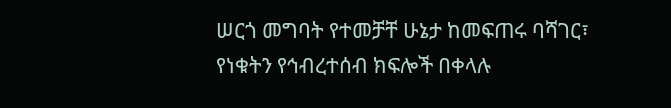ሠርጎ መግባት የተመቻቸ ሁኔታ ከመፍጠሩ ባሻገር፣ የነቁትን የኅብረተሰብ ክፍሎች በቀላሉ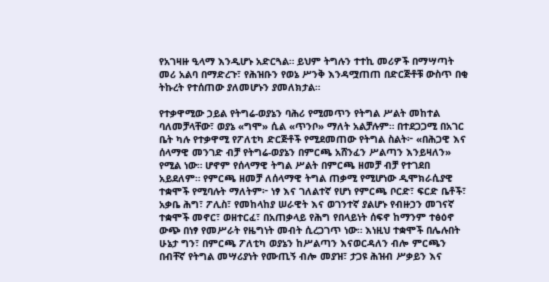የአገዛዙ ዒላማ እንዲሆኑ አድርጓል። ይህም ትግሉን ተተኪ መሪዎች በማሣጣት መሪ አልባ በማድረጉ፣ የሕዝቡን የወኔ ሥንቅ እንዳሟጠጠ በድርጅቶቹ ውስጥ በቂ ትኩረት የተሰጠው ያለመሆኑን ያመለክታል።

የተቃዋሚው ኃይል የትግሬ-ወያኔን ባሕሪ የሚመጥን የትግል ሥልት መከተል ባለመቻላቸው፣ ወያኔ «ግሞ» ሲል «ጥንቦ» ማለት አልቻሉም። በተደጋጋሚ በአገር ቤት ካሉ የተቃዋሚ የፖለቲካ ድርጅቶች የሚደመጠው የትግል ስልት፦ «በሕጋዊ እና ሰላማዊ መንገድ ብቻ የትግሬ-ወያኔን በምርጫ አሸንፈን ሥልጣን እንይዛለን» የሚል ነው። ሆኖም የሰላማዊ ትግል ሥልት በምርጫ ዘመቻ ብቻ የተገደበ አይደለም። የምርጫ ዘመቻ ለሰላማዊ ትግል ጠቃሚ የሚሆነው ዲሞክራሲያዊ ተቋሞች የሚባሉት ማለትም፦ ነፃ እና ገለልተኛ የሆነ የምርጫ ቦርድ፣ ፍርድ ቤቶች፣ አቃቤ ሕግ፣ ፖሊስ፣ የመከላከያ ሠራዊት እና ወገንተኛ ያልሆኑ የብዙኃን መገናኛ ተቋሞች መኖር፣ ወዘተርፈ፣ በአጠቃላይ የሕግ የበላይነት ሰፍኖ ከማንም ተፅዕኖ ውጭ በነፃ የመሥራት የዜግነት መብት ሲረጋገጥ ነው። እነዚህ ተቋሞች በሌሉበት ሁኔታ ግን፣ በምርጫ ፖለቲካ ወያኔን ከሥልጣን እናወርዳለን ብሎ ምርጫን በብቸኛ የትግል መሣሪያነት የሙጢኝ ብሎ መያዝ፣ ታጋዩ ሕዝብ ሥቃይን እና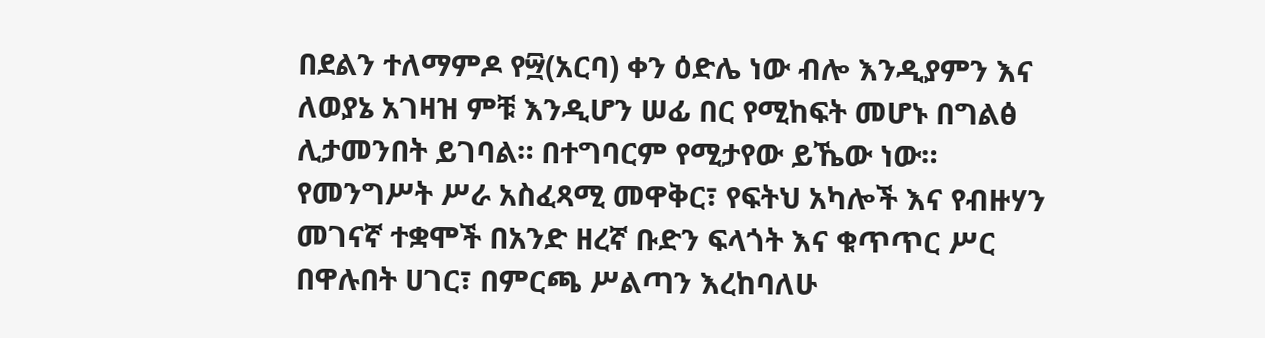በደልን ተለማምዶ የ፵(አርባ) ቀን ዕድሌ ነው ብሎ እንዲያምን እና ለወያኔ አገዛዝ ምቹ እንዲሆን ሠፊ በር የሚከፍት መሆኑ በግልፅ ሊታመንበት ይገባል። በተግባርም የሚታየው ይኼው ነው። የመንግሥት ሥራ አስፈጻሚ መዋቅር፣ የፍትህ አካሎች እና የብዙሃን መገናኛ ተቋሞች በአንድ ዘረኛ ቡድን ፍላጎት እና ቁጥጥር ሥር በዋሉበት ሀገር፣ በምርጫ ሥልጣን እረከባለሁ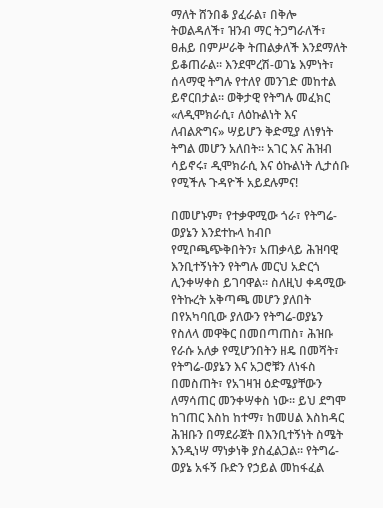ማለት ሸንበቆ ያፈራል፣ በቅሎ ትወልዳለች፣ ዝንብ ማር ትጋግራለች፣ ፀሐይ በምሥራቅ ትጠልቃለች እንደማለት ይቆጠራል። እንደሞረሽ-ወገኔ እምነት፣ ሰላማዊ ትግሉ የተለየ መንገድ መከተል ይኖርበታል። ወቅታዊ የትግሉ መፈክር «ለዲሞክራሲ፣ ለዕኩልነት እና ለብልጽግና» ሣይሆን ቅድሚያ ለነፃነት ትግል መሆን አለበት። አገር እና ሕዝብ ሳይኖሩ፣ ዲሞክራሲ እና ዕኩልነት ሊታሰቡ የሚችሉ ጉዳዮች አይደሉምና!

በመሆኑም፣ የተቃዋሚው ጎራ፣ የትግሬ-ወያኔን እንደተኩላ ከብቦ የሚቦጫጭቅበትን፣ አጠቃላይ ሕዝባዊ እንቢተኝነትን የትግሉ መርህ አድርጎ ሊንቀሣቀስ ይገባዋል። ስለዚህ ቀዳሚው የትኩረት አቅጣጫ መሆን ያለበት በየአካባቢው ያለውን የትግሬ-ወያኔን የስለላ መዋቅር በመበጣጠስ፣ ሕዝቡ የራሱ አለቃ የሚሆንበትን ዘዴ በመሻት፣ የትግሬ-ወያኔን እና አጋሮቹን ለነፋስ በመስጠት፣ የአገዛዝ ዕድሜያቸውን ለማሳጠር መንቀሣቀስ ነው። ይህ ደግሞ ከገጠር እስከ ከተማ፣ ከመሀል እስከዳር ሕዝቡን በማደራጀት በእንቢተኝነት ስሜት እንዲነሣ ማነቃነቅ ያስፈልጋል። የትግሬ-ወያኔ አፋኝ ቡድን የኃይል መከፋፈል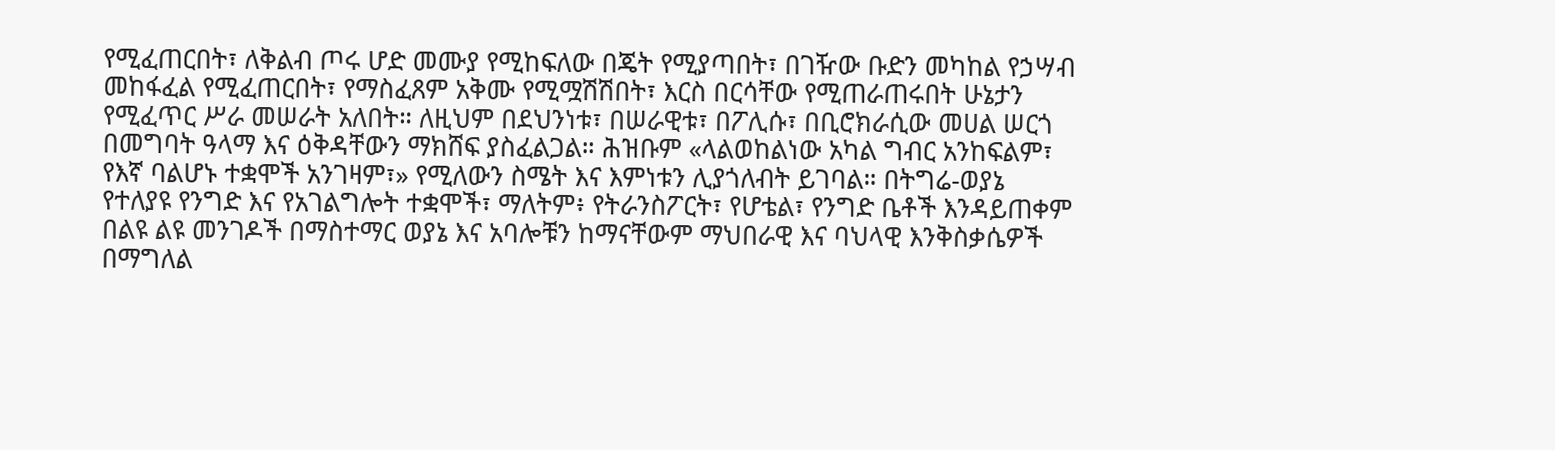የሚፈጠርበት፣ ለቅልብ ጦሩ ሆድ መሙያ የሚከፍለው በጄት የሚያጣበት፣ በገዥው ቡድን መካከል የኃሣብ መከፋፈል የሚፈጠርበት፣ የማስፈጸም አቅሙ የሚሟሽሽበት፣ እርስ በርሳቸው የሚጠራጠሩበት ሁኔታን የሚፈጥር ሥራ መሠራት አለበት። ለዚህም በደህንነቱ፣ በሠራዊቱ፣ በፖሊሱ፣ በቢሮክራሲው መሀል ሠርጎ በመግባት ዓላማ እና ዕቅዳቸውን ማክሸፍ ያስፈልጋል። ሕዝቡም «ላልወከልነው አካል ግብር አንከፍልም፣ የእኛ ባልሆኑ ተቋሞች አንገዛም፣» የሚለውን ስሜት እና እምነቱን ሊያጎለብት ይገባል። በትግሬ-ወያኔ የተለያዩ የንግድ እና የአገልግሎት ተቋሞች፣ ማለትም፥ የትራንስፖርት፣ የሆቴል፣ የንግድ ቤቶች እንዳይጠቀም በልዩ ልዩ መንገዶች በማስተማር ወያኔ እና አባሎቹን ከማናቸውም ማህበራዊ እና ባህላዊ እንቅስቃሴዎች በማግለል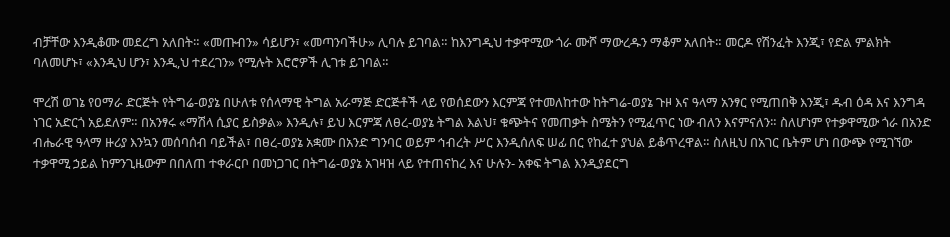ብቻቸው እንዲቆሙ መደረግ አለበት። «መጡብን» ሳይሆን፣ «መጣንባችሁ» ሊባሉ ይገባል። ከእንግዲህ ተቃዋሚው ጎራ ሙሾ ማውረዱን ማቆም አለበት። መርዶ የሽንፈት እንጂ፣ የድል ምልክት ባለመሆኑ፣ «እንዲህ ሆን፣ እንዲ,ህ ተደረገን» የሚሉት እሮሮዎች ሊገቱ ይገባል።

ሞረሽ ወገኔ የዐማራ ድርጅት የትግሬ-ወያኔ በሁለቱ የሰላማዊ ትግል አራማጅ ድርጅቶች ላይ የወሰደውን እርምጃ የተመለከተው ከትግሬ-ወያኔ ጉዞ እና ዓላማ አንፃር የሚጠበቅ እንጂ፣ ዱብ ዕዳ እና እንግዳ ነገር አድርጎ አይደለም። በአንፃሩ «ማሽላ ሲያር ይስቃል» እንዲሉ፣ ይህ እርምጃ ለፀረ-ወያኔ ትግል እልህ፣ ቁጭትና የመጠቃት ስሜትን የሚፈጥር ነው ብለን እናምናለን። ስለሆነም የተቃዋሚው ጎራ በአንድ ብሔራዊ ዓላማ ዙሪያ እንኳን መሰባሰብ ባይችል፣ በፀረ-ወያኔ አቋሙ በአንድ ግንባር ወይም ኅብረት ሥር እንዲሰለፍ ሠፊ በር የከፈተ ያህል ይቆጥረዋል። ስለዚህ በአገር ቤትም ሆነ በውጭ የሚገኘው ተቃዋሚ ኃይል ከምንጊዜውም በበለጠ ተቀራርቦ በመነጋገር በትግሬ-ወያኔ አገዛዝ ላይ የተጠናከረ እና ሁሉን- አቀፍ ትግል እንዲያደርግ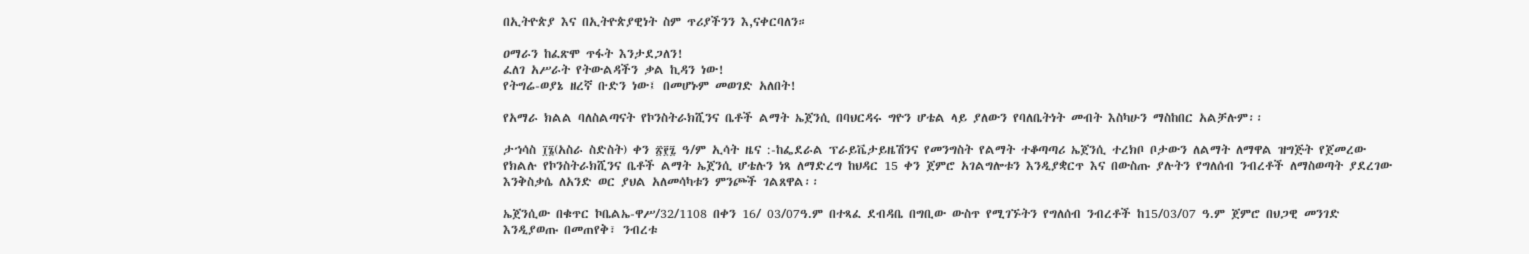በኢትዮጵያ እና በኢትዮጵያዊነት ስም ጥሪያችንን እ,ናቀርባለን።

ዐማራን ከፈጽሞ ጥፋት እንታደጋለን!
ፈለገ አሥራት የትውልዳችን ቃል ኪዳን ነው!
የትግሬ-ወያኔ ዘረኛ ቡድን ነው፤ በመሆኑም መወገድ አለበት!

የአማራ ክልል ባለስልጣናት የኮንስትራክሺንና ቤቶች ልማት ኤጀንሲ በባህርዳሩ ግዮን ሆቴል ላይ ያለውን የባለቤትነት መብት እስካሁን ማስከበር አልቻሉም፡፡

ታኀሳስ ፲፮(አስራ ስድስት) ቀን ፳፻፯ ዓ/ም ኢሳት ዜና :-ከፌደራል ፕራይቬታይዜሽንና የመንግስት የልማት ተቆጣጣሪ ኤጀንሲ ተረክቦ ቦታውን ለልማት ለማዋል ዝግጅት የጀመረው የክልሉ የኮንስትራክሺንና ቤቶች ልማት ኤጀንሲ ሆቴሉን ነጻ ለማድረግ ከህዳር 15 ቀን ጀምሮ አገልግሎቱን እንዲያቋርጥ እና በውስጡ ያሉትን የግለሰብ ንብረቶች ለማስወጣት ያደረገው እንቅስቃሴ ለአንድ ወር ያህል አለመሳካቱን ምንጮች ገልጸዋል፡፡

ኤጀንሲው በቁጥር ኮቤልኤ-ዋሥ/32/1108 በቀን 16/ 03/07ዓ.ም በተጻፈ ደብዳቤ በግቢው ውስጥ የሚገኙትን የግለሰብ ንብረቶች ከ15/03/07 ዓ.ም ጀምሮ በህጋዊ መንገድ እንዲያወጡ በመጠየቅ፣ ንብረቱ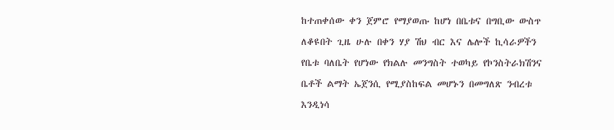ከተጠቀሰው ቀን ጀምሮ የማያወጡ ከሆነ በቤቱና በግቢው ውስጥ ለቆዩበት ጊዜ ሁሉ በቀን ሃያ ሽህ ብር እና ሌሎች ኪሳራዎችን የቤቱ ባለቤት የሆነው የክልሉ መንግስት ተወካይ የኮንስትራክሽንና ቤቶች ልማት ኤጀንሲ የሚያስከፍል መሆኑን በመግለጽ ንብረቱ እንዲነሳ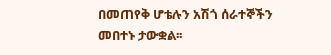በመጠየቅ ሆቴሉን አሽጎ ሰራተኞችን መበተኑ ታውቋል፡፡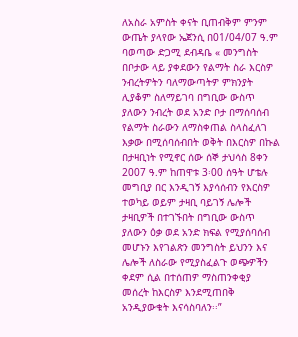ለአስራ አምስት ቀናት ቢጠብቅም ምንም ውጤት ያላየው ኤጀንሲ በ01/04/07 ዓ.ም ባወጣው ድጋሚ ደብዳቤ « መንግስት በቦታው ላይ ያቀደውን የልማት ስራ እርስዎ ንብረትዎትን ባለማውጣትዎ ምክንያት ሊያቆም ስለማይገባ በግቢው ውስጥ ያለውን ንብረት ወደ አንድ ቦታ በማሰባሰብ የልማት ስራውን ለማስቀጠል ስላስፈለገ እቃው በሚሰባሰብበት ወቅት በእርስዎ በኩል በታዛቢነት የሚኖር ሰው ሰኞ ታህሳስ 8ቀን 2007 ዓ.ም ከጠዋቱ 3፡00 ሰዓት ሆቴሉ መግቢያ በር እንዲገኝ እያሳሰብን የእርስዎ ተወካይ ወይም ታዛቢ ባይገኝ ሌሎች ታዛቢዎች በተገኙበት በግቢው ውስጥ ያለውን ዕቃ ወደ አንድ ክፍል የሚያሰባሰብ መሆኑን እየገልጽን መንግስት ይህንን እና ሌሎች ለስራው የሚያስፈልጉ ወጭዎችን ቀደም ሲል በተሰጠዎ ማስጠንቀቂያ መሰረት ከእርስዎ እንደሚጠበቅ አንዲያውቁት እናሳስባለን፡፡”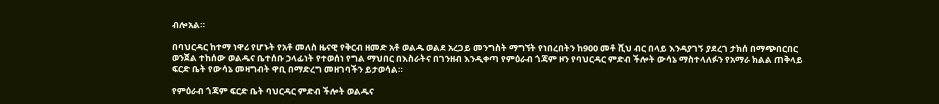ብሎአል።

በባህርዳር ከተማ ነዋሪ የሆኑት የአቶ መለስ ዜናዊ የቅርብ ዘመድ አቶ ወልዱ ወልደ አረጋይ መንግስት ማግኘት የነበረበትን ከ900 መቶ ሺህ ብር በላይ እንዳያገኝ ያደረገ ታክሰ በማጭበርበር ወንጀል ተከሰው ወልዱና ቤተሰቡ ኃላፊነት የተወሰነ የግል ማህበር በእስራትና በገንዘብ እንዲቀጣ የምዕራብ ጎጃም ዞን የባህርዳር ምድብ ችሎት ውሳኔ ማስተላለፉን የአማራ ክልል ጠቅላይ ፍርድ ቤት የውሳኔ መዛግብት ዋቢ በማድረግ መዘገባችን ይታወሳል።

የምዕራብ ጎጃም ፍርድ ቤት ባህርዳር ምድብ ችሎት ወልዱና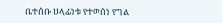ቤተሰቡ ሀላፊነቱ የተወሰነ የግል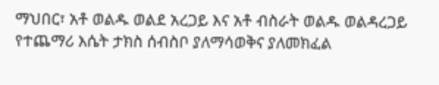ማህበር፣ አቶ ወልዱ ወልደ አረጋይ እና አቶ ብስራት ወልዱ ወልዳረጋይ የተጨማሪ እሴት ታክስ ሰብስቦ ያለማሳወቅና ያለመክፈል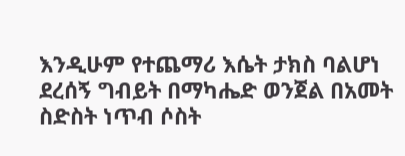እንዲሁም የተጨማሪ እሴት ታክስ ባልሆነ ደረሰኝ ግብይት በማካሔድ ወንጀል በአመት ስድስት ነጥብ ሶስት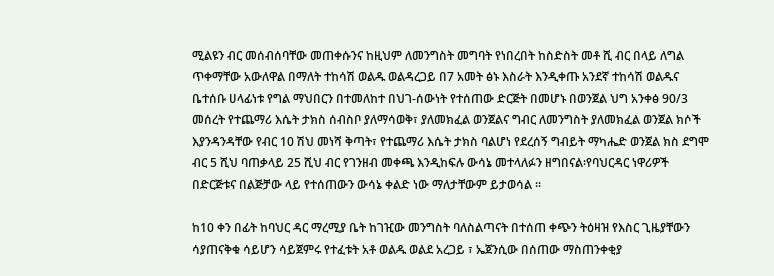ሚልዩን ብር መሰብሰባቸው መጠቀሱንና ከዚህም ለመንግስት መግባት የነበረበት ከስድስት መቶ ሺ ብር በላይ ለግል ጥቀማቸው አውለዋል በማለት ተከሳሽ ወልዱ ወልዳረጋይ በ7 አመት ፅኑ እስራት እንዲቀጡ አንደኛ ተከሳሽ ወልዱና ቤተሰቡ ሀላፊነቱ የግል ማህበርን በተመለከተ በህገ-ሰውነት የተሰጠው ድርጅት በመሆኑ በወንጀል ህግ አንቀፅ 90/3 መሰረት የተጨማሪ እሴት ታክስ ሰብስቦ ያለማሳወቅ፣ ያለመክፈል ወንጀልና ግብር ለመንግስት ያለመክፈል ወንጀል ክሶች እያንዳንዳቸው የብር 10 ሽህ መነሻ ቅጣት፣ የተጨማሪ እሴት ታክስ ባልሆነ የደረሰኝ ግብይት ማካሔድ ወንጀል ክስ ደግሞ ብር 5 ሺህ ባጠቃላይ 25 ሺህ ብር የገንዘብ መቀጫ እንዲከፍሉ ውሳኔ መተላለፉን ዘግበናል፡የባህርዳር ነዋሪዎች በድርጅቱና በልጅቻው ላይ የተሰጠውን ውሳኔ ቀልድ ነው ማለታቸውም ይታወሳል ፡፡

ከ10 ቀን በፊት ከባህር ዳር ማረሚያ ቤት ከገዢው መንግስት ባለስልጣናት በተሰጠ ቀጭን ትዕዛዝ የእስር ጊዜያቸውን ሳያጠናቅቁ ሳይሆን ሳይጀምሩ የተፈቱት አቶ ወልዱ ወልደ አረጋይ ፣ ኤጀንሲው በሰጠው ማስጠንቀቂያ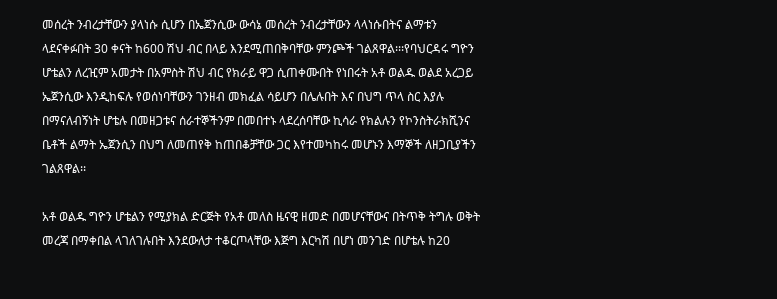መሰረት ንብረታቸውን ያላነሱ ሲሆን በኤጀንሲው ውሳኔ መሰረት ንብረታቸውን ላላነሱበትና ልማቱን ላደናቀፉበት 30 ቀናት ከ600 ሽህ ብር በላይ እንደሚጠበቅባቸው ምንጮች ገልጸዋል፡፡፡የባህርዳሩ ግዮን ሆቴልን ለረዢም አመታት በአምስት ሽህ ብር የክራይ ዋጋ ሲጠቀሙበት የነበሩት አቶ ወልዱ ወልደ አረጋይ ኤጀንሲው እንዲከፍሉ የወሰነባቸውን ገንዘብ መክፈል ሳይሆን በሌሉበት እና በህግ ጥላ ስር እያሉ በማናለብኝነት ሆቴሉ በመዘጋቱና ሰራተኞችንም በመበተኑ ላደረሰባቸው ኪሳራ የክልሉን የኮንስትራክሺንና ቤቶች ልማት ኤጀንሲን በህግ ለመጠየቅ ከጠበቆቻቸው ጋር እየተመካከሩ መሆኑን እማኞች ለዘጋቢያችን ገልጸዋል፡፡

አቶ ወልዱ ግዮን ሆቴልን የሚያክል ድርጅት የአቶ መለስ ዜናዊ ዘመድ በመሆናቸውና በትጥቅ ትግሉ ወቅት መረጃ በማቀበል ላገለገሉበት እንደውለታ ተቆርጦላቸው እጅግ እርካሽ በሆነ መንገድ በሆቴሉ ከ20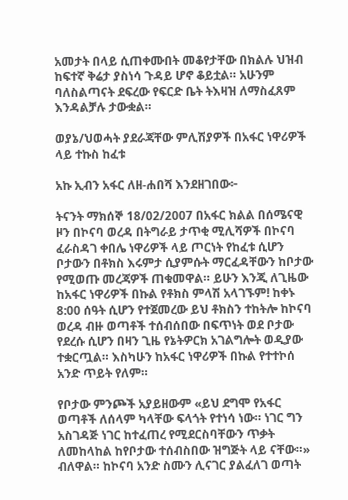አመታት በላይ ሲጠቀሙበት መቆየታቸው በክልሉ ህዝብ ከፍተኛ ቅሬታ ያስነሳ ጉዳይ ሆኖ ቆይቷል። አሁንም ባለስልጣናት ደፍረው የፍርድ ቤት ትእዛዝ ለማስፈጸም እንዳልቻሉ ታውቋል።

ወያኔ/ህወሓት ያደራጃቸው ምሊሽያዎች በአፋር ነዋሪዎች ላይ ተኩስ ከፈቱ

አኩ ኢብን አፋር ለዘ-ሐበሻ እንደዘገበው፦

ትናንት ማክሰኞ 18/02/2007 በአፋር ክልል በሰሜናዊ ዞን በኮናባ ወረዳ በትግራይ ታጥቂ ሚሊሻዎች በኮናባ ፈራስዳገ ቀበሌ ነዋሪዎች ላይ ጦርነት የከፈቱ ሲሆን ቦታውን በቶክስ እሩምታ ሲያምሱት ማርፈዳቸውን ከቦታው የሚወጡ መረጃዎች ጠቁመዋል። ይሁን እንጂ ለጊዜው ከአፋር ነዋሪዎች በኩል የቶክስ ምላሽ አላገኙም! ከቀኑ 8:00 ሰዓት ሲሆን የተጀመረው ይህ ቶክስን ተከትሎ ከኮናባ ወረዳ ብዙ ወጣቶች ተሰብሰበው በፍጥነት ወደ ቦታው የደረሱ ሲሆን በዛን ጊዜ የኔትዎርክ አገልግሎት ወዲያው ተቋርጧል። እስካሁን ከአፋር ነዋሪዎች በኩል የተተኮሰ አንድ ጥይት የለም።

የቦታው ምንጮች አያይዘውም «ይህ ደግሞ የአፋር ወጣቶች ለሰላም ካላቸው ፍላጎት የተነሳ ነው። ነገር ግን አስገዳጅ ነገር ከተፈጠረ የሚደርስባቸውን ጥቃት ለመከላከል ከየቦታው ተሰብስበው ዝግጅት ላይ ናቸው።» ብለዋል። ከኮናባ አንድ ስሙን ሊናገር ያልፈለገ ወጣት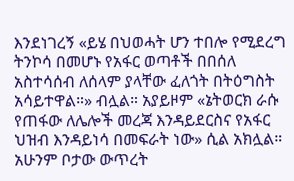እንደነገረኝ «ይሄ በህወሓት ሆን ተበሎ የሚደረግ ትንኮሳ በመሆኑ የአፋር ወጣቶች በበሰለ አስተሳሰብ ለሰላም ያላቸው ፈለጎት በትዕግስት አሳይተዋል።» ብሏል። አያይዞም «ኔትወርክ ራሱ የጠፋው ለሌሎች መረጃ እንዳይደርስና የአፋር ህዝብ እንዳይነሳ በመፍራት ነው» ሲል አክሏል። አሁንም ቦታው ውጥረት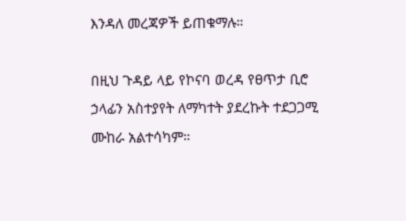እንዳለ መረጃዎች ይጠቁማሉ።

በዚህ ጉዳይ ላይ የኮናባ ወረዳ የፀጥታ ቢሮ ኃላፊን አስተያየት ለማካተት ያደረኩት ተደጋጋሚ ሙከራ አልተሳካም።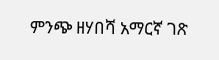ምንጭ ዘሃበሻ አማርኛ ገጽ